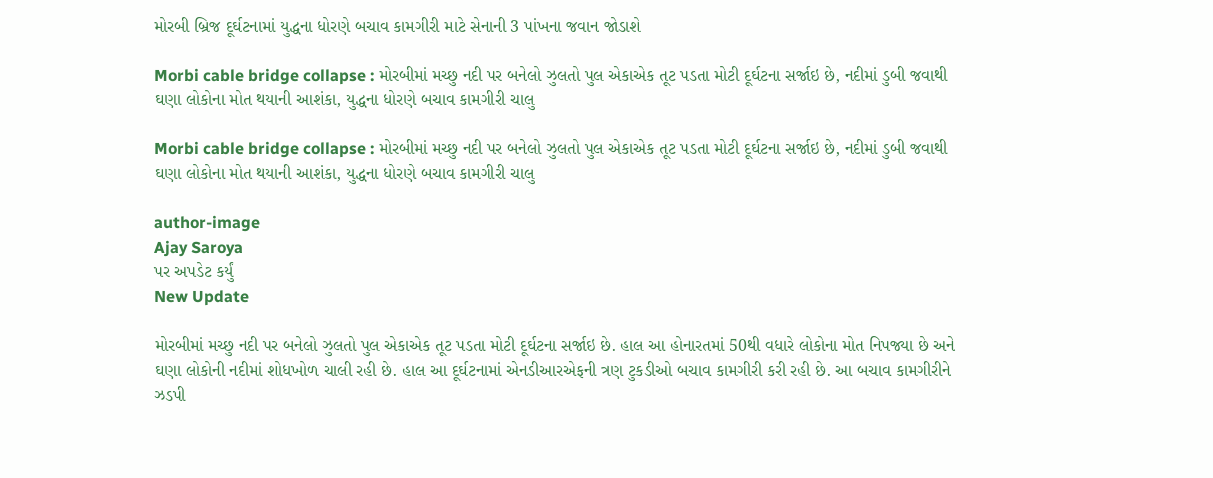મોરબી બ્રિજ દૂર્ઘટનામાં યુદ્ધના ધોરણે બચાવ કામગીરી માટે સેનાની 3 પાંખના જવાન જોડાશે

Morbi cable bridge collapse : મોરબીમાં મચ્છુ નદી પર બનેલો ઝુલતો પુલ એકાએક તૂટ પડતા મોટી દૂર્ઘટના સર્જાઇ છે, નદીમાં ડુબી જવાથી ઘણા લોકોના મોત થયાની આશંકા, યુદ્ધના ધોરણે બચાવ કામગીરી ચાલુ

Morbi cable bridge collapse : મોરબીમાં મચ્છુ નદી પર બનેલો ઝુલતો પુલ એકાએક તૂટ પડતા મોટી દૂર્ઘટના સર્જાઇ છે, નદીમાં ડુબી જવાથી ઘણા લોકોના મોત થયાની આશંકા, યુદ્ધના ધોરણે બચાવ કામગીરી ચાલુ

author-image
Ajay Saroya
પર અપડેટ કર્યું
New Update

મોરબીમાં મચ્છુ નદી પર બનેલો ઝુલતો પુલ એકાએક તૂટ પડતા મોટી દૂર્ઘટના સર્જાઇ છે. હાલ આ હોનારતમાં 50થી વધારે લોકોના મોત નિપજ્યા છે અને ઘણા લોકોની નદીમાં શોધખોળ ચાલી રહી છે. હાલ આ દૂર્ઘટનામાં એનડીઆરએફની ત્રણ ટુકડીઓ બચાવ કામગીરી કરી રહી છે. આ બચાવ કામગીરીને ઝડપી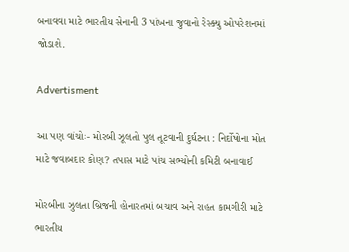બનાવવા માટે ભારતીય સેનાની 3 પાંખના જુવાનો રેસ્ક્યુ ઓપરેશનમાં જોડાશે.

Advertisment

આ પણ વાંચોઃ- મોરબી ઝૂલતો પુલ તૂટવાની દુર્ઘટના : નિર્દોષોના મોત માટે જવાબદાર કોણ? તપાસ માટે પાંચ સભ્યોની કમિટી બનાવાઈ

મોરબીના ઝુલતા બ્રિજની હોનારતમાં બચાવ અને રાહત કામગીરી માટે ભારતીય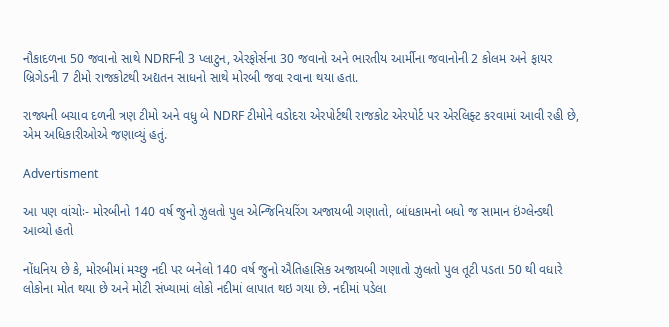નૌકાદળના 50 જવાનો સાથે NDRFની 3 પ્લાટુન, એરફોર્સના 30 જવાનો અને ભારતીય આર્મીના જવાનોની 2 કોલમ અને ફાયર બ્રિગેડની 7 ટીમો રાજકોટથી અદ્યતન સાધનો સાથે મોરબી જવા રવાના થયા હતા.

રાજ્યની બચાવ દળની ત્રણ ટીમો અને વધુ બે NDRF ટીમોને વડોદરા એરપોર્ટથી રાજકોટ એરપોર્ટ પર એરલિફ્ટ કરવામાં આવી રહી છે, એમ અધિકારીઓએ જણાવ્યું હતું.

Advertisment

આ પણ વાંચોઃ- મોરબીનો 140 વર્ષ જુનો ઝુલતો પુલ એન્જિનિયરિંગ અજાયબી ગણાતો, બાંધકામનો બધો જ સામાન ઇંગ્લેન્ડથી આવ્યો હતો

નોંધનિય છે કે, મોરબીમાં મચ્છુ નદી પર બનેલો 140 વર્ષ જુનો ઐતિહાસિક અજાયબી ગણાતો ઝુલતો પુલ તૂટી પડતા 50 થી વધારે લોકોના મોત થયા છે અને મોટી સંખ્યામાં લોકો નદીમાં લાપાત થઇ ગયા છે. નદીમાં પડેલા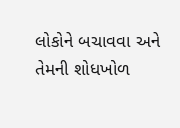લોકોને બચાવવા અને તેમની શોધખોળ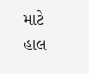માટે હાલ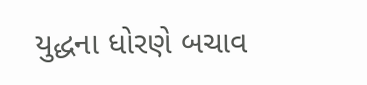યુદ્ધના ધોરણે બચાવ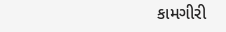કામગીરી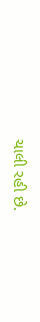ચાલી રહી છે.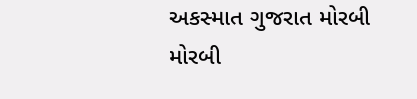અકસ્માત ગુજરાત મોરબી મોરબી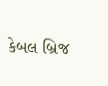કેબલ બ્રિજ